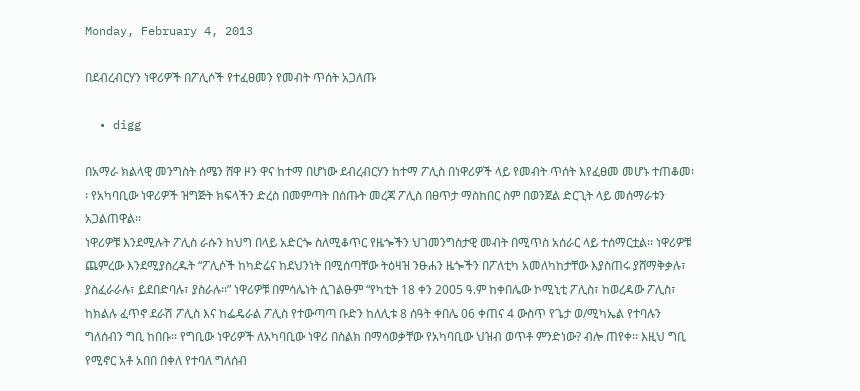Monday, February 4, 2013

በደብረብርሃን ነዋሪዎች በፖሊሶች የተፈፀመን የመብት ጥሰት አጋለጡ

  • digg

በአማራ ክልላዊ መንግስት ሰሜን ሸዋ ዞን ዋና ከተማ በሆነው ደብረብርሃን ከተማ ፖሊስ በነዋሪዎች ላይ የመብት ጥሰት እየፈፀመ መሆኑ ተጠቆመ፡፡ የአካባቢው ነዋሪዎች ዝግጅት ክፍላችን ድረስ በመምጣት በሰጡት መረጃ ፖሊስ በፀጥታ ማስከበር ስም በወንጀል ድርጊት ላይ መሰማራቱን አጋልጠዋል፡፡
ነዋሪዎቹ እንደሚሉት ፖሊስ ራሱን ከህግ በላይ አድርጐ ስለሚቆጥር የዜጐችን ህገመንግስታዊ መብት በሚጥስ አሰራር ላይ ተሰማርቷል፡፡ ነዋሪዎቹ ጨምረው እንደሚያስረዱት “ፖሊሶች ከካድሬና ከደህንነት በሚሰጣቸው ትዕዛዝ ንፁሐን ዜጐችን በፖለቲካ አመለካከታቸው እያስጠሩ ያሸማቅቃሉ፣ ያስፈራራሉ፣ ይደበድባሉ፣ ያስራሉ፡፡” ነዋሪዎቹ በምሳሌነት ሲገልፁም “የካቲት 18 ቀን 2005 ዓ.ም ከቀበሌው ኮሚኒቲ ፖሊስ፣ ከወረዳው ፖሊስ፣ ከክልሉ ፈጥኖ ደራሽ ፖሊስ እና ከፌዴራል ፖሊስ የተውጣጣ ቡድን ከለሊቱ 8 ሰዓት ቀበሌ 06 ቀጠና 4 ውስጥ የጌታ ወ/ሚካኤል የተባሉን ግለሰብን ግቢ ከበቡ፡፡ የግቢው ነዋሪዎች ለአካባቢው ነዋሪ በስልክ በማሳወቃቸው የአካባቢው ህዝብ ወጥቶ ምንድነው? ብሎ ጠየቀ፡፡ እዚህ ግቢ የሚኖር አቶ አበበ በቀለ የተባለ ግለሰብ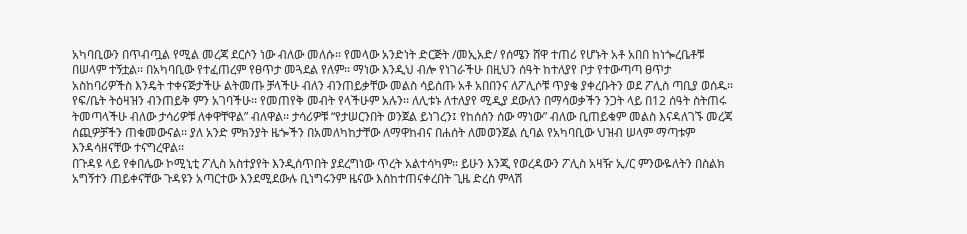አካባቢውን በጥብጧል የሚል መረጃ ደርሶን ነው ብለው መለሱ፡፡ የመላው አንድነት ድርጅት /መኢአድ/ የሰሜን ሸዋ ተጠሪ የሆኑት አቶ አበበ ከነጐረቤቶቹ በሠላም ተኝቷል፡፡ በአካባቢው የተፈጠረም የፀጥታ መጓደል የለም፡፡ ማነው እንዲህ ብሎ የነገራችሁ በዚህን ሰዓት ከተለያየ ቦታ የተውጣጣ ፀጥታ አስከባሪዎችስ እንዴት ተቀናጅታችሁ ልትመጡ ቻላችሁ ብለን ብንጠይቃቸው መልስ ሳይሰጡ አቶ አበበንና ለፖሊሶቹ ጥያቄ ያቀረቡትን ወደ ፖሊስ ጣቢያ ወሰዱ፡፡ የፍ/ቤት ትዕዛዝን ብንጠይቅ ምን አገባችሁ፡፡ የመጠየቅ መብት የላችሁም አሉን፡፡ ለሊቱኑ ለተለያየ ሚዲያ ደውለን በማሳወቃችን ንጋት ላይ በ12 ሰዓት ስትጠሩ ትመጣላችሁ ብለው ታሳሪዎቹ ለቀዋቸዋል” ብለዋል፡፡ ታሳሪዎቹ “የታሠርንበት ወንጀል ይነገረን፤ የከሰሰን ሰው ማነው” ብለው ቢጠይቁም መልስ እናዳለገኙ መረጃ ሰጪዎቻችን ጠቁመውናል፡፡ ያለ አንድ ምክንያት ዜጐችን በአመለካከታቸው ለማዋከብና በሐሰት ለመወንጀል ሲባል የአካባቢው ህዝብ ሠላም ማጣቱም እንዳሳዘናቸው ተናግረዋል፡፡
በጉዳዩ ላይ የቀበሌው ኮሚኒቲ ፖሊስ አስተያየት እንዲሰጥበት ያደረግነው ጥረት አልተሳካም፡፡ ይሁን እንጂ የወረዳውን ፖሊስ አዛዥ ኢ/ር ምንውዬለትን በስልክ አግኝተን ጠይቀናቸው ጉዳዩን አጣርተው እንደሚደውሉ ቢነግሩንም ዜናው እስከተጠናቀረበት ጊዜ ድረስ ምላሽ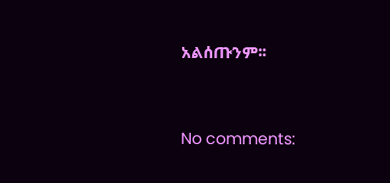አልሰጡንም፡፡


No comments: